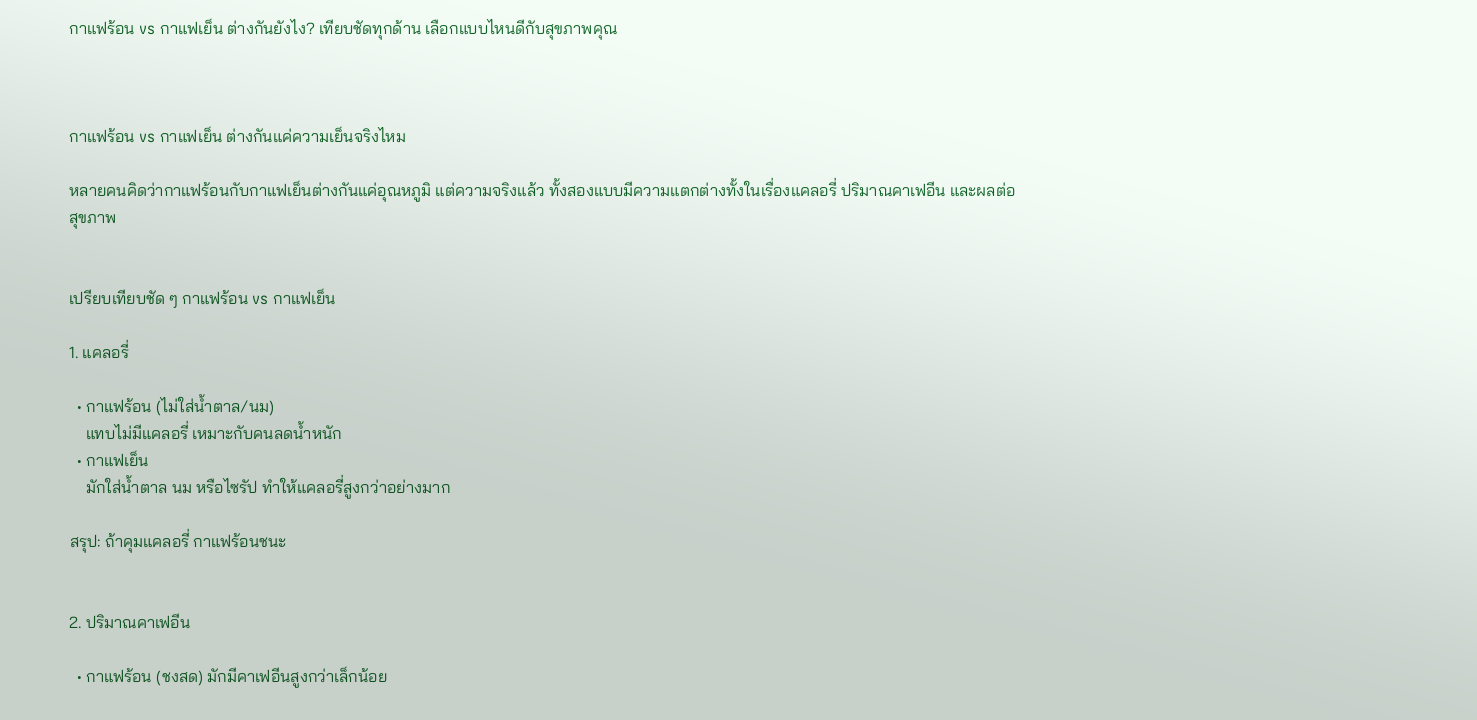กาแฟร้อน vs กาแฟเย็น ต่างกันยังไง? เทียบชัดทุกด้าน เลือกแบบไหนดีกับสุขภาพคุณ



กาแฟร้อน vs กาแฟเย็น ต่างกันแค่ความเย็นจริงไหม

หลายคนคิดว่ากาแฟร้อนกับกาแฟเย็นต่างกันแค่อุณหภูมิ แต่ความจริงแล้ว ทั้งสองแบบมีความแตกต่างทั้งในเรื่องแคลอรี่ ปริมาณคาเฟอีน และผลต่อสุขภาพ


เปรียบเทียบชัด ๆ กาแฟร้อน vs กาแฟเย็น

1. แคลอรี่

  • กาแฟร้อน (ไม่ใส่น้ำตาล/นม)
    แทบไม่มีแคลอรี่ เหมาะกับคนลดน้ำหนัก
  • กาแฟเย็น
    มักใส่น้ำตาล นม หรือไซรัป ทำให้แคลอรี่สูงกว่าอย่างมาก

สรุป: ถ้าคุมแคลอรี่ กาแฟร้อนชนะ


2. ปริมาณคาเฟอีน

  • กาแฟร้อน (ชงสด) มักมีคาเฟอีนสูงกว่าเล็กน้อย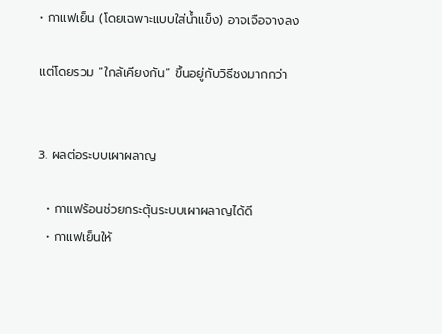• กาแฟเย็น (โดยเฉพาะแบบใส่น้ำแข็ง) อาจเจือจางลง

แต่โดยรวม “ใกล้เคียงกัน” ขึ้นอยู่กับวิธีชงมากกว่า


3. ผลต่อระบบเผาผลาญ

  • กาแฟร้อนช่วยกระตุ้นระบบเผาผลาญได้ดี
  • กาแฟเย็นให้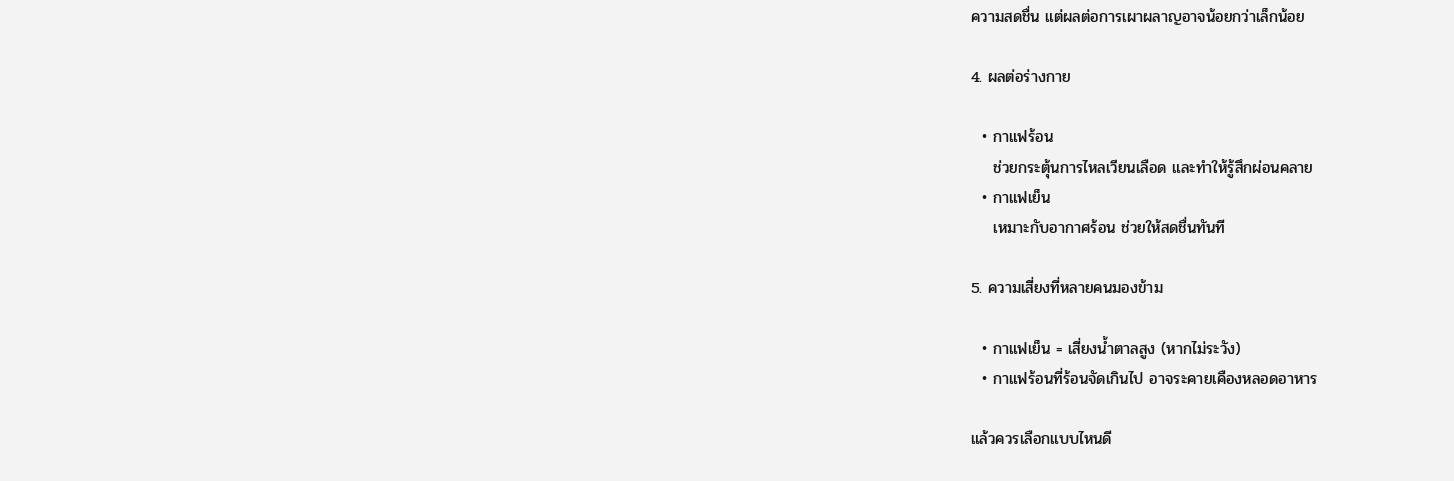ความสดชื่น แต่ผลต่อการเผาผลาญอาจน้อยกว่าเล็กน้อย

4. ผลต่อร่างกาย

  • กาแฟร้อน
    ช่วยกระตุ้นการไหลเวียนเลือด และทำให้รู้สึกผ่อนคลาย
  • กาแฟเย็น
    เหมาะกับอากาศร้อน ช่วยให้สดชื่นทันที

5. ความเสี่ยงที่หลายคนมองข้าม

  • กาแฟเย็น = เสี่ยงน้ำตาลสูง (หากไม่ระวัง)
  • กาแฟร้อนที่ร้อนจัดเกินไป อาจระคายเคืองหลอดอาหาร

แล้วควรเลือกแบบไหนดี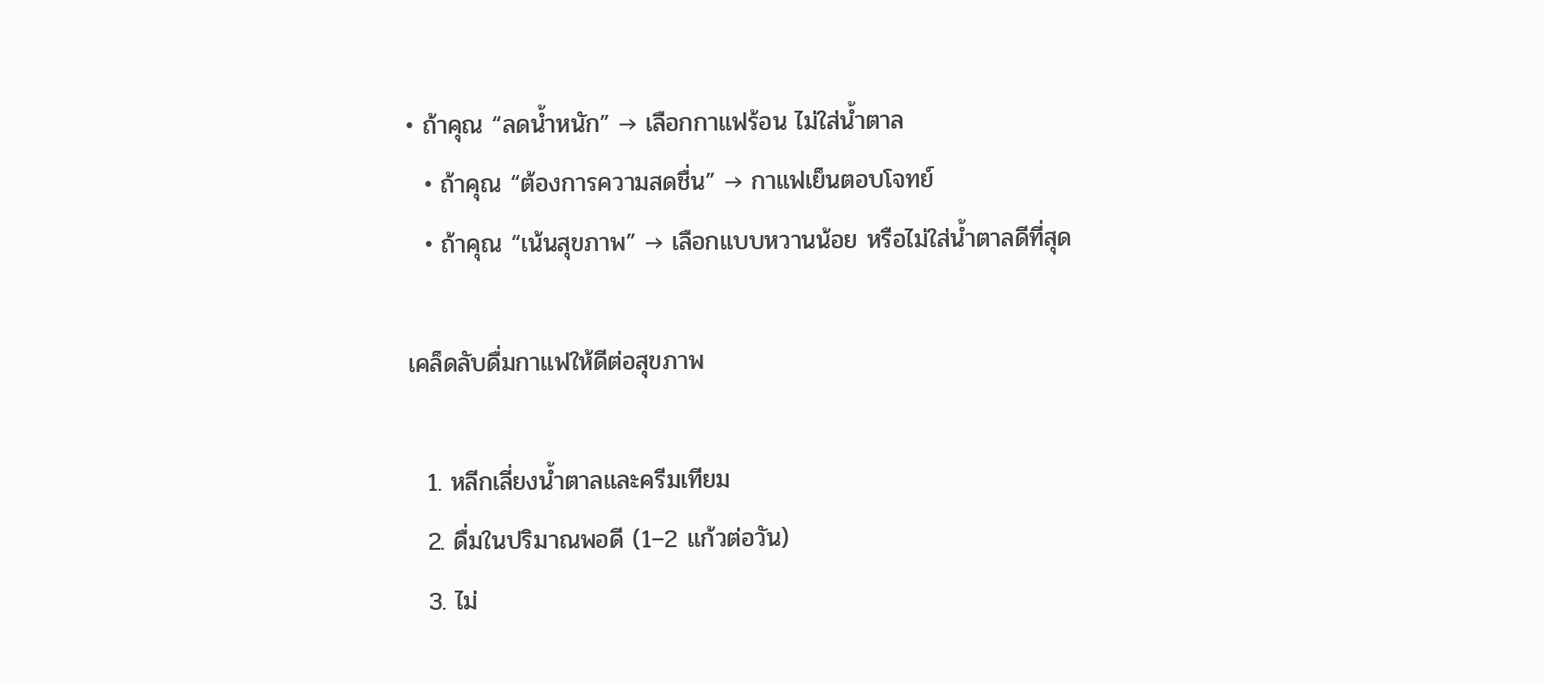• ถ้าคุณ “ลดน้ำหนัก” → เลือกกาแฟร้อน ไม่ใส่น้ำตาล
  • ถ้าคุณ “ต้องการความสดชื่น” → กาแฟเย็นตอบโจทย์
  • ถ้าคุณ “เน้นสุขภาพ” → เลือกแบบหวานน้อย หรือไม่ใส่น้ำตาลดีที่สุด

เคล็ดลับดื่มกาแฟให้ดีต่อสุขภาพ

  1. หลีกเลี่ยงน้ำตาลและครีมเทียม
  2. ดื่มในปริมาณพอดี (1–2 แก้วต่อวัน)
  3. ไม่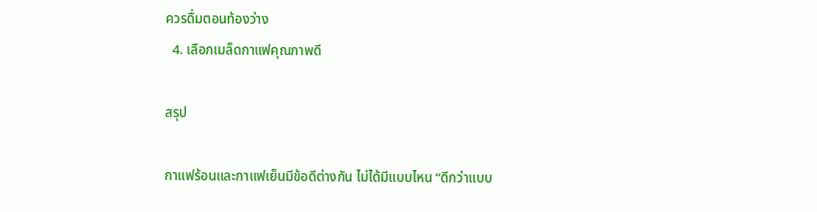ควรดื่มตอนท้องว่าง
  4. เลือกเมล็ดกาแฟคุณภาพดี

สรุป

กาแฟร้อนและกาแฟเย็นมีข้อดีต่างกัน ไม่ได้มีแบบไหน “ดีกว่าแบบ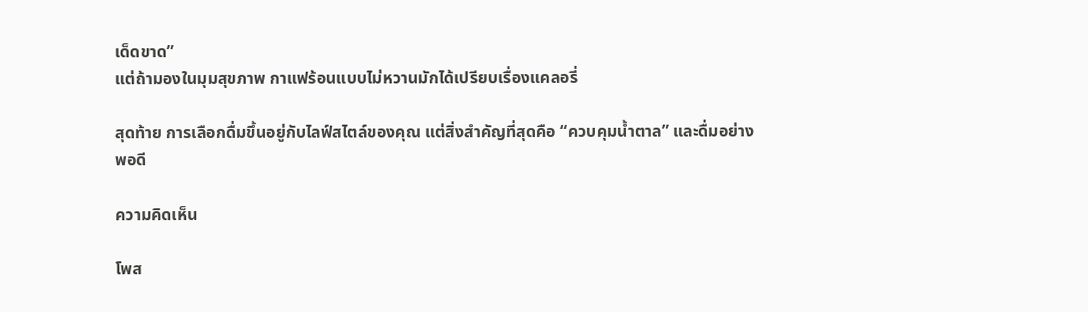เด็ดขาด”
แต่ถ้ามองในมุมสุขภาพ กาแฟร้อนแบบไม่หวานมักได้เปรียบเรื่องแคลอรี่

สุดท้าย การเลือกดื่มขึ้นอยู่กับไลฟ์สไตล์ของคุณ แต่สิ่งสำคัญที่สุดคือ “ควบคุมน้ำตาล” และดื่มอย่างพอดี

ความคิดเห็น

โพส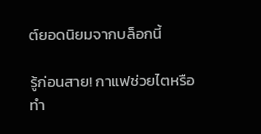ต์ยอดนิยมจากบล็อกนี้

รู้ก่อนสาย! กาแฟช่วยไตหรือทำ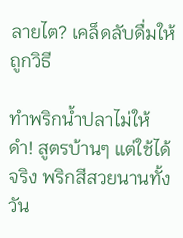ลายไต? เคล็ดลับดื่มให้ถูกวิธี

ทำพริกน้ำปลาไม่ให้ดำ! สูตรบ้านๆ แต่ใช้ได้จริง พริกสีสวยนานทั้งวัน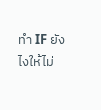ทำ IF ยังไงให้ไม่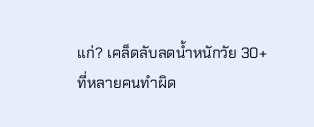แก่? เคล็ดลับลดน้ำหนักวัย 30+ ที่หลายคนทำผิด